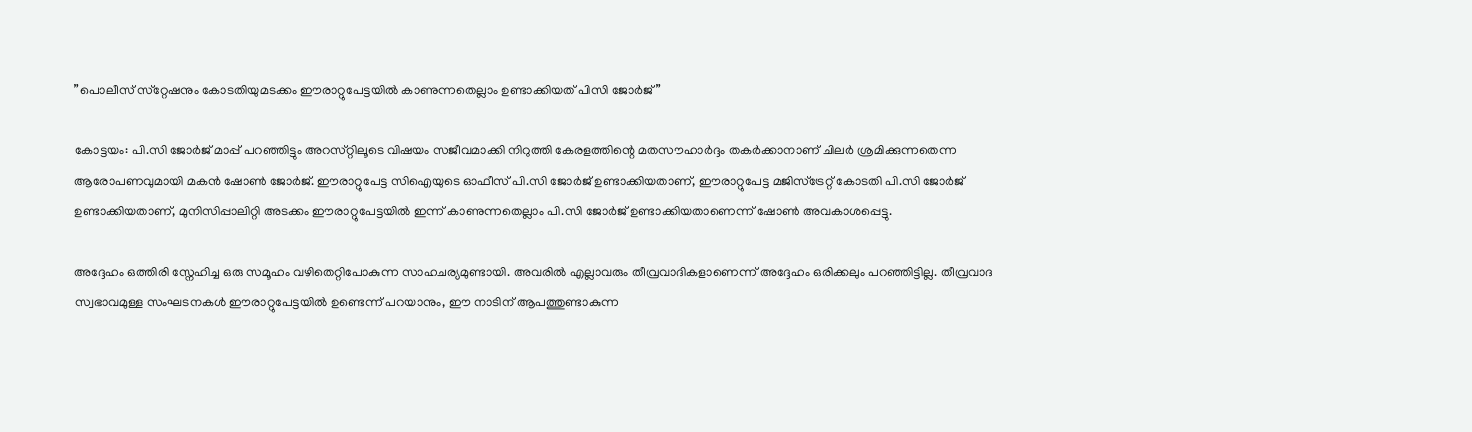”പൊലീസ് സ്‌റ്റേഷനും കോടതിയുമടക്കം ഈരാറ്റുപേട്ടയിൽ കാണുന്നതെല്ലാം ഉണ്ടാക്കിയത് പിസി ജോർജ്”

കോട്ടയം: പി.സി ജോർജ് മാപ്പ് പറഞ്ഞിട്ടും അറസ്‌റ്റിലൂടെ വിഷയം സജീവമാക്കി നിറുത്തി കേരളത്തിന്റെ മതസൗഹാർദ്ദം തകർക്കാനാണ് ചിലർ ശ്രമിക്കുന്നതെന്ന ആരോപണവുമായി മകൻ ഷോൺ ജോർജ്. ഈരാറ്റുപേട്ട സിഐയുടെ ഓഫീസ് പി.സി ജോർജ് ഉണ്ടാക്കിയതാണ്, ഈരാറ്റുപേട്ട മജിസ്ട്രേറ്റ് കോടതി പി.സി ജോർജ് ഉണ്ടാക്കിയതാണ്, മുനിസിപ്പാലിറ്റി അടക്കം ഈരാറ്റുപേട്ടയിൽ ഇന്ന് കാണുന്നതെല്ലാം പി.സി ജോർജ് ഉണ്ടാക്കിയതാണെന്ന് ഷോൺ അവകാശപ്പെട്ടു.

അദ്ദേഹം ഒത്തിരി സ്നേഹിച്ച ഒരു സമൂഹം വഴിതെറ്റിപോകുന്ന സാഹചര്യമുണ്ടായി. അവരിൽ എല്ലാവരും തീവ്രവാദികളാണെന്ന് അദ്ദേഹം ഒരിക്കലും പറഞ്ഞിട്ടില്ല. തീവ്രവാദ സ്വഭാവമുള്ള സംഘടനകൾ ഈരാറ്റുപേട്ടയിൽ ഉണ്ടെന്ന് പറയാനും, ഈ നാടിന് ആപത്തുണ്ടാകുന്ന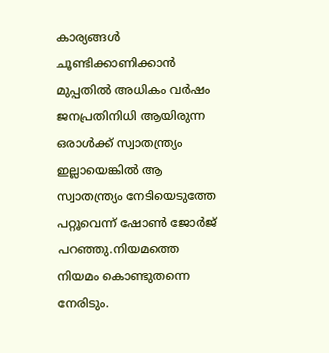കാര്യങ്ങൾ ചൂണ്ടിക്കാണിക്കാൻ മുപ്പതിൽ അധികം വർഷം ജനപ്രതിനിധി ആയിരുന്ന ഒരാൾക്ക് സ്വാതന്ത്ര്യം ഇല്ലായെങ്കിൽ ആ സ്വാതന്ത്ര്യം നേടിയെടുത്തേ പറ്റൂവെന്ന് ഷോൺ ജോർജ് പറഞ്ഞു.നിയമത്തെ നിയമം കൊണ്ടുതന്നെ നേരിടും.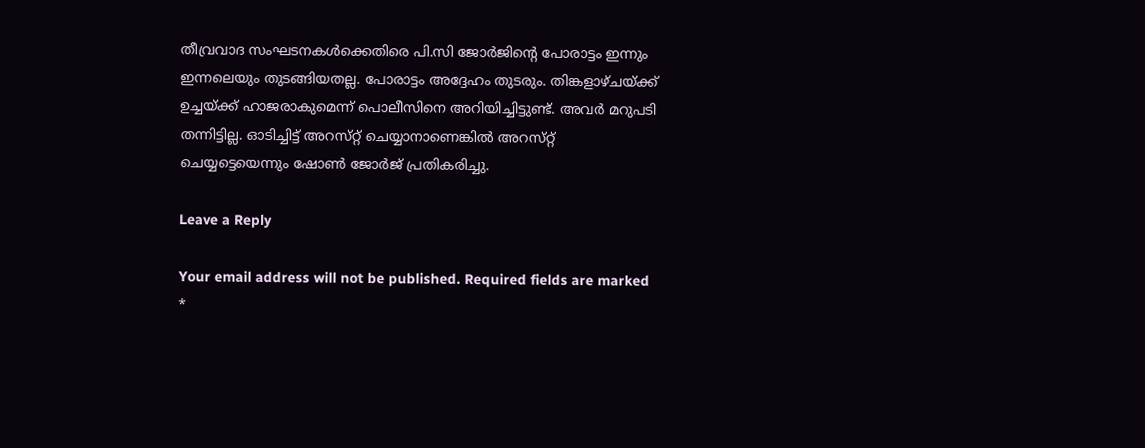തീവ്രവാദ സംഘടനകൾക്കെതിരെ പി.സി ജോർജിന്റെ പോരാട്ടം ഇന്നും ഇന്നലെയും തുടങ്ങിയതല്ല. പോരാട്ടം അദ്ദേഹം തുടരും. തിങ്കളാഴ്‌ചയ‌്ക്ക് ഉച്ചയ‌്ക്ക് ഹാജരാകുമെന്ന് പൊലീസിനെ അറിയിച്ചിട്ടുണ്ട്. അവർ മറുപടി തന്നിട്ടില്ല. ഓടിച്ചിട്ട് അറസ്‌റ്റ് ചെയ്യാനാണെങ്കിൽ അറസ്‌റ്റ് ചെയ്യട്ടെയെന്നും ഷോൺ ജോർജ് പ്രതികരിച്ചു.

Leave a Reply

Your email address will not be published. Required fields are marked *